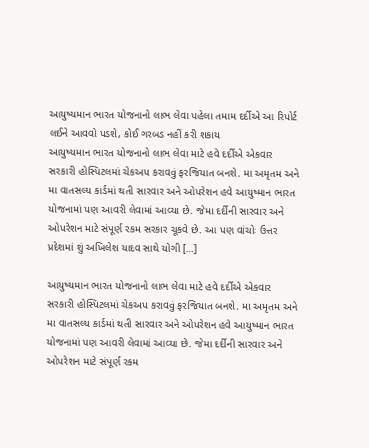આયુષ્યમાન ભારત યોજનાનો લાભ લેવા પહેલા તમામ દર્દીએ આ રિપોર્ટ લઈને આવવો પડશે, કોઈ ગરબડ નહીં કરી શકાય
આયુષ્યમાન ભારત યોજનાનો લાભ લેવા માટે હવે દર્દીએ એકવાર સરકારી હોસ્પિટલમાં ચેકઅપ કરાવવું ફરજિયાત બનશે. મા અમૃતમ અને મા વાતસલ્ય કાર્ડમાં થતી સારવાર અને ઓપરેશન હવે આયુષ્માન ભારત યોજનામાં પણ આવરી લેવામાં આવ્યા છે. જેમા દર્દીની સારવાર અને ઓપરેશન માટે સંપૂર્ણ રકમ સરકાર ચૂકવે છે. આ પણ વાંચોઃ ઉત્તર પ્રદેશમાં શું અખિલેશ યાદવ સાથે યોગી […]

આયુષ્યમાન ભારત યોજનાનો લાભ લેવા માટે હવે દર્દીએ એકવાર સરકારી હોસ્પિટલમાં ચેકઅપ કરાવવું ફરજિયાત બનશે. મા અમૃતમ અને મા વાતસલ્ય કાર્ડમાં થતી સારવાર અને ઓપરેશન હવે આયુષ્માન ભારત યોજનામાં પણ આવરી લેવામાં આવ્યા છે. જેમા દર્દીની સારવાર અને ઓપરેશન માટે સંપૂર્ણ રકમ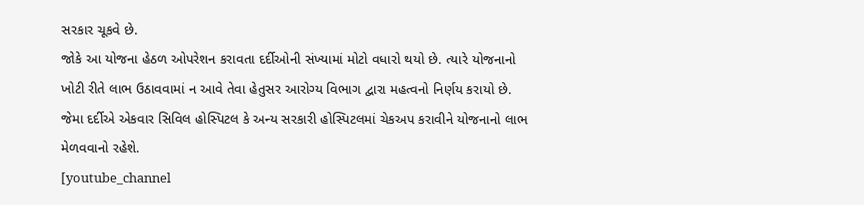સરકાર ચૂકવે છે.
જોકે આ યોજના હેઠળ ઓપરેશન કરાવતા દર્દીઓની સંખ્યામાં મોટો વધારો થયો છે. ત્યારે યોજનાનો ખોટી રીતે લાભ ઉઠાવવામાં ન આવે તેવા હેતુસર આરોગ્ય વિભાગ દ્વારા મહત્વનો નિર્ણય કરાયો છે. જેમા દર્દીએ એકવાર સિવિલ હોસ્પિટલ કે અન્ય સરકારી હોસ્પિટલમાં ચેકઅપ કરાવીને યોજનાનો લાભ મેળવવાનો રહેશે.
[youtube_channel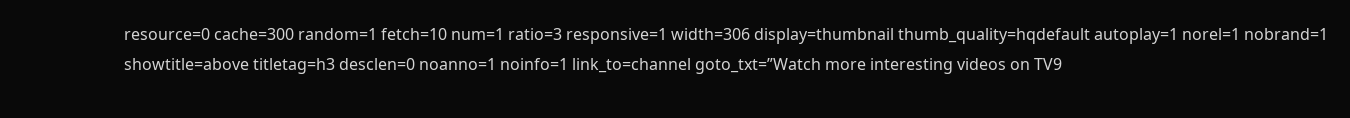resource=0 cache=300 random=1 fetch=10 num=1 ratio=3 responsive=1 width=306 display=thumbnail thumb_quality=hqdefault autoplay=1 norel=1 nobrand=1 showtitle=above titletag=h3 desclen=0 noanno=1 noinfo=1 link_to=channel goto_txt=”Watch more interesting videos on TV9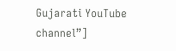Gujarati YouTube channel”]